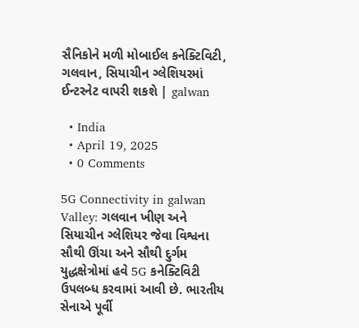સૈનિકોને મળી મોબાઈલ કનેક્ટિવિટી, ગલવાન, સિયાચીન ગ્લેશિયરમાં ઈન્ટરનેટ વાપરી શકશે | galwan

  • India
  • April 19, 2025
  • 0 Comments

5G Connectivity in galwan Valley: ગલવાન ખીણ અને સિયાચીન ગ્લેશિયર જેવા વિશ્વના સૌથી ઊંચા અને સૌથી દુર્ગમ યુદ્ધક્ષેત્રોમાં હવે 5G કનેક્ટિવિટી ઉપલબ્ધ કરવામાં આવી છે. ભારતીય સેનાએ પૂર્વી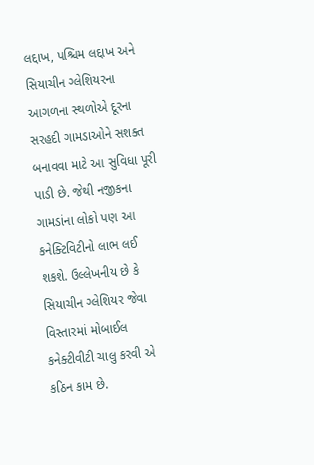લદ્દાખ, પશ્ચિમ લદ્દાખ અને સિયાચીન ગ્લેશિયરના આગળના સ્થળોએ દૂરના સરહદી ગામડાઓને સશક્ત બનાવવા માટે આ સુવિધા પૂરી પાડી છે. જેથી નજીકના ગામડાંના લોકો પણ આ કનેક્ટિવિટીનો લાભ લઈ શકશે. ઉલ્લેખનીય છે કે સિયાચીન ગ્લેશિયર જેવા વિસ્તારમાં મોબાઈલ કનેક્ટીવીટી ચાલુ કરવી એ કઠિન કામ છે.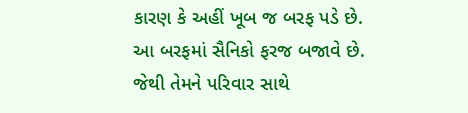કારણ કે અહીં ખૂબ જ બરફ પડે છે. આ બરફમાં સૈનિકો ફરજ બજાવે છે. જેથી તેમને પરિવાર સાથે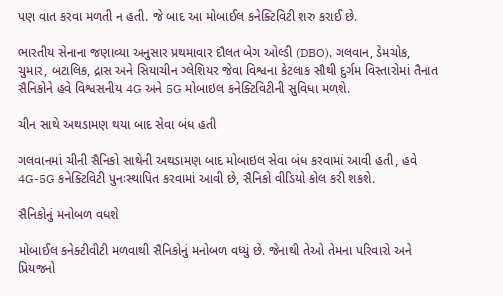પણ વાત કરવા મળતી ન હતી. જે બાદ આ મોબાઈલ કનેક્ટિવિટી શરુ કરાઈ છે.

ભારતીય સેનાના જણાવ્યા અનુસાર પ્રથમાવાર દૌલત બેગ ઓલ્ડી (DBO), ગલવાન, ડેમચોક, ચુમાર, બટાલિક, દ્રાસ અને સિયાચીન ગ્લેશિયર જેવા વિશ્વના કેટલાક સૌથી દુર્ગમ વિસ્તારોમાં તૈનાત સૈનિકોને હવે વિશ્વસનીય 4G અને 5G મોબાઇલ કનેક્ટિવિટીની સુવિધા મળશે.

ચીન સાથે અથડામણ થયા બાદ સેવા બંધ હતી

ગલવાનમાં ચીની સૈનિકો સાથેની અથડામણ બાદ મોબાઇલ સેવા બંધ કરવામાં આવી હતી, હવે 4G-5G કનેક્ટિવિટી પુનઃસ્થાપિત કરવામાં આવી છે, સૈનિકો વીડિયો કોલ કરી શકશે.

સૈનિકોનું મનોબળ વધશે

મોબાઈલ કનેક્ટીવીટી મળવાથી સૈનિકોનું મનોબળ વધ્યું છે. જેનાથી તેઓ તેમના પરિવારો અને પ્રિયજનો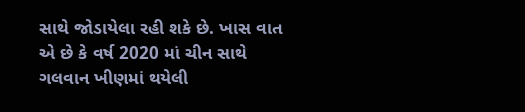સાથે જોડાયેલા રહી શકે છે. ખાસ વાત એ છે કે વર્ષ 2020 માં ચીન સાથે ગલવાન ખીણમાં થયેલી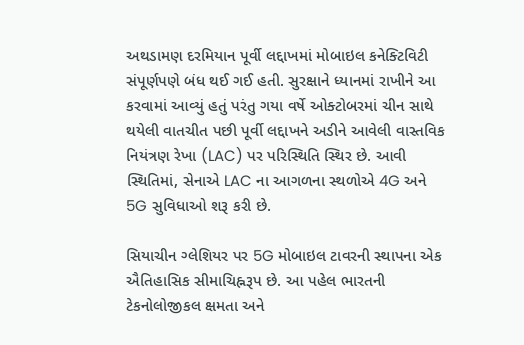અથડામણ દરમિયાન પૂર્વી લદ્દાખમાં મોબાઇલ કનેક્ટિવિટી સંપૂર્ણપણે બંધ થઈ ગઈ હતી. સુરક્ષાને ધ્યાનમાં રાખીને આ કરવામાં આવ્યું હતું પરંતુ ગયા વર્ષે ઓક્ટોબરમાં ચીન સાથે થયેલી વાતચીત પછી પૂર્વી લદ્દાખને અડીને આવેલી વાસ્તવિક નિયંત્રણ રેખા (LAC) પર પરિસ્થિતિ સ્થિર છે. આવી સ્થિતિમાં, સેનાએ LAC ના આગળના સ્થળોએ 4G અને 5G સુવિધાઓ શરૂ કરી છે.

સિયાચીન ગ્લેશિયર પર 5G મોબાઇલ ટાવરની સ્થાપના એક ઐતિહાસિક સીમાચિહ્નરૂપ છે. આ પહેલ ભારતની ટેકનોલોજીકલ ક્ષમતા અને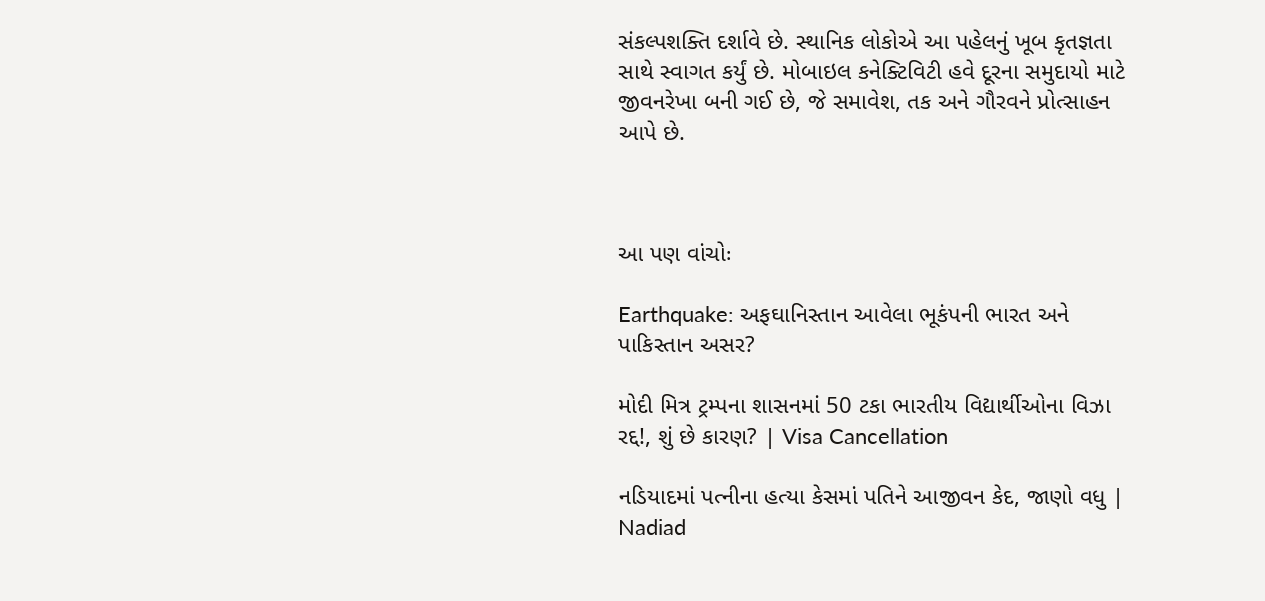સંકલ્પશક્તિ દર્શાવે છે. સ્થાનિક લોકોએ આ પહેલનું ખૂબ કૃતજ્ઞતા સાથે સ્વાગત કર્યું છે. મોબાઇલ કનેક્ટિવિટી હવે દૂરના સમુદાયો માટે જીવનરેખા બની ગઈ છે, જે સમાવેશ, તક અને ગૌરવને પ્રોત્સાહન આપે છે.



આ પણ વાંચોઃ

Earthquake: અફઘાનિસ્તાન આવેલા ભૂકંપની ભારત અને પાકિસ્તાન અસર?

મોદી મિત્ર ટ્રમ્પના શાસનમાં 50 ટકા ભારતીય વિદ્યાર્થીઓના વિઝા રદ્દ!, શું છે કારણ? | Visa Cancellation

નડિયાદમાં પત્નીના હત્યા કેસમાં પતિને આજીવન કેદ, જાણો વધુ | Nadiad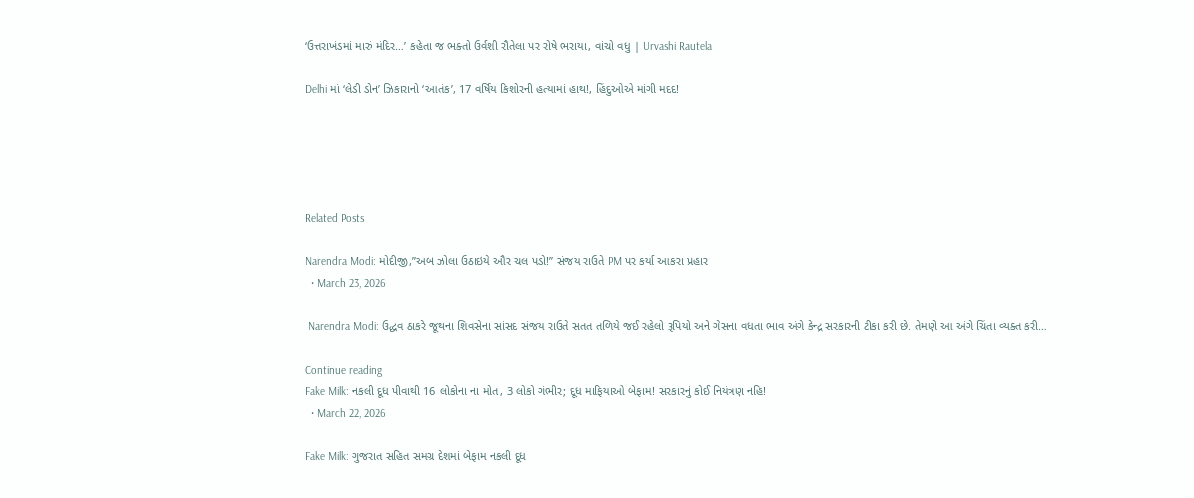‘ઉત્તરાખંડમાં મારું મંદિર…’ કહેતા જ ભક્તો ઉર્વશી રૌતેલા પર રોષે ભરાયા, વાંચો વધુ | Urvashi Rautela

Delhi માં ‘લેડી ડોન’ ઝિકારાનો ‘આતંક’, 17 વર્ષિય કિશોરની હત્યામાં હાથ!, હિંદુઓએ માંગી મદદ!





Related Posts

Narendra Modi: મોદીજી,”અબ ઝોલા ઉઠાઇયે ઔર ચલ પડો!” સંજય રાઉતે PM પર કર્યા આકરા પ્રહાર
  • March 23, 2026

 Narendra Modi: ઉદ્ધવ ઠાકરે જૂથના શિવસેના સાંસદ સંજય રાઉતે સતત તળિયે જઈ રહેલો રૂપિયો અને ગેસના વધતા ભાવ અંગે કેન્દ્ર સરકારની ટીકા કરી છે. તેમણે આ અંગે ચિંતા વ્યક્ત કરી…

Continue reading
Fake Milk: નકલી દૂધ પીવાથી 16 લોકોના ના મોત, 3 લોકો ગંભીર; દૂધ માફિયાઓ બેફામ! સરકારનું કોઈ નિયંત્રણ નહિ!
  • March 22, 2026

Fake Milk: ગુજરાત સહિત સમગ્ર દેશમાં બેફામ નકલી દૂધ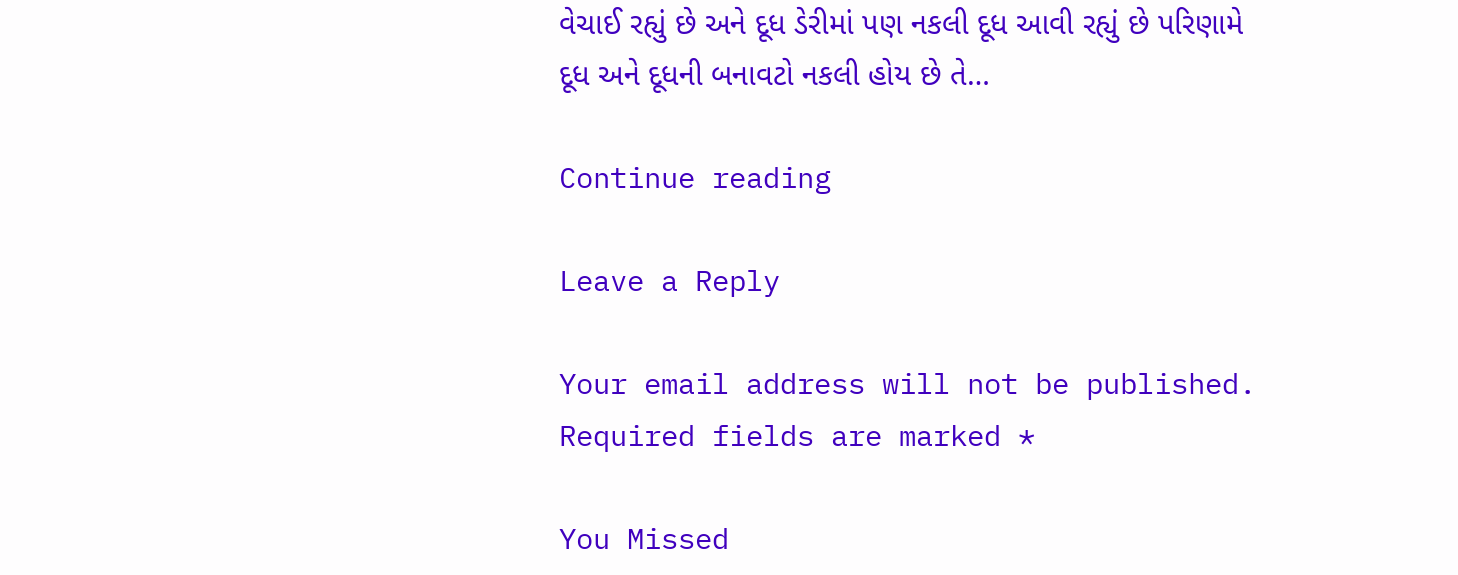વેચાઈ રહ્યું છે અને દૂધ ડેરીમાં પણ નકલી દૂધ આવી રહ્યું છે પરિણામે દૂધ અને દૂધની બનાવટો નકલી હોય છે તે…

Continue reading

Leave a Reply

Your email address will not be published. Required fields are marked *

You Missed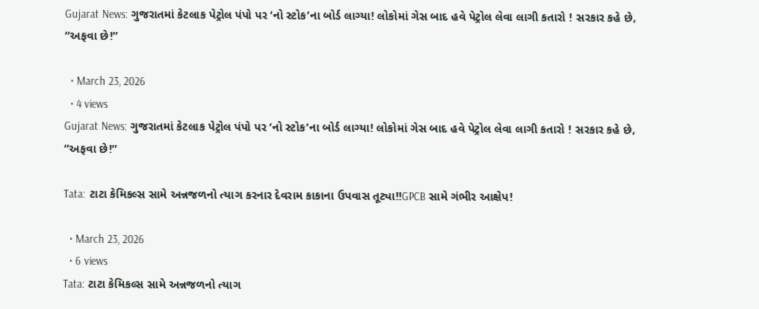Gujarat News: ગુજરાતમાં કેટલાક પેટ્રોલ પંપો પર ‘નો સ્ટોક’ના બોર્ડ લાગ્યા! લોકોમાં ગેસ બાદ હવે પેટ્રોલ લેવા લાગી કતારો ! સરકાર કહે છે, “અફવા છે!”

  • March 23, 2026
  • 4 views
Gujarat News: ગુજરાતમાં કેટલાક પેટ્રોલ પંપો પર ‘નો સ્ટોક’ના બોર્ડ લાગ્યા! લોકોમાં ગેસ બાદ હવે પેટ્રોલ લેવા લાગી કતારો ! સરકાર કહે છે, “અફવા છે!”

Tata: ટાટા કેમિકલ્સ સામે અન્નજળનો ત્યાગ કરનાર દેવરામ કાકાના ઉપવાસ તૂટ્યા!!GPCB સામે ગંભીર આક્ષેપ!

  • March 23, 2026
  • 6 views
Tata: ટાટા કેમિકલ્સ સામે અન્નજળનો ત્યાગ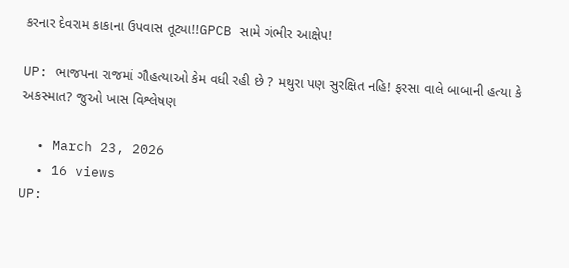કરનાર દેવરામ કાકાના ઉપવાસ તૂટ્યા!!GPCB સામે ગંભીર આક્ષેપ!

UP: ભાજપના રાજમાં ગૌહત્યાઓ કેમ વધી રહી છે ? મથુરા પણ સુરક્ષિત નહિ! ફરસા વાલે બાબાની હત્યા કે અકસ્માત? જુઓ ખાસ વિશ્લેષણ

  • March 23, 2026
  • 16 views
UP: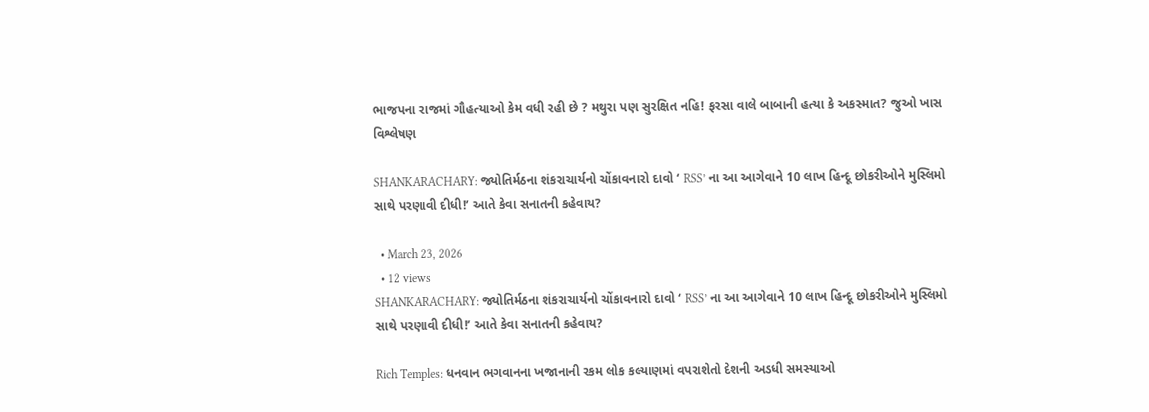ભાજપના રાજમાં ગૌહત્યાઓ કેમ વધી રહી છે ? મથુરા પણ સુરક્ષિત નહિ! ફરસા વાલે બાબાની હત્યા કે અકસ્માત? જુઓ ખાસ વિશ્લેષણ

SHANKARACHARY: જ્યોતિર્મઠના શંકરાચાર્યનો ચોંકાવનારો દાવો ‘ RSS’ ના આ આગેવાને 10 લાખ હિન્દૂ છોકરીઓને મુસ્લિમો સાથે પરણાવી દીધી!’ આતે કેવા સનાતની કહેવાય?

  • March 23, 2026
  • 12 views
SHANKARACHARY: જ્યોતિર્મઠના શંકરાચાર્યનો ચોંકાવનારો દાવો ‘ RSS’ ના આ આગેવાને 10 લાખ હિન્દૂ છોકરીઓને મુસ્લિમો સાથે પરણાવી દીધી!’ આતે કેવા સનાતની કહેવાય?

Rich Temples: ધનવાન ભગવાનના ખજાનાની રકમ લોક કલ્યાણમાં વપરાશેતો દેશની અડધી સમસ્યાઓ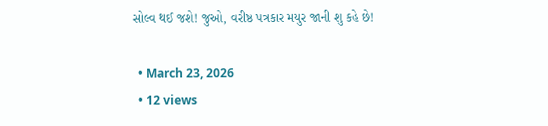સોલ્વ થઈ જશે! જુઓ, વરીષ્ઠ પત્રકાર મયુર જાની શુ કહે છે!

  • March 23, 2026
  • 12 views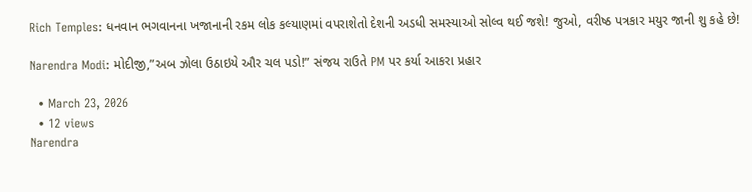Rich Temples: ધનવાન ભગવાનના ખજાનાની રકમ લોક કલ્યાણમાં વપરાશેતો દેશની અડધી સમસ્યાઓ સોલ્વ થઈ જશે! જુઓ, વરીષ્ઠ પત્રકાર મયુર જાની શુ કહે છે!

Narendra Modi: મોદીજી,”અબ ઝોલા ઉઠાઇયે ઔર ચલ પડો!” સંજય રાઉતે PM પર કર્યા આકરા પ્રહાર

  • March 23, 2026
  • 12 views
Narendra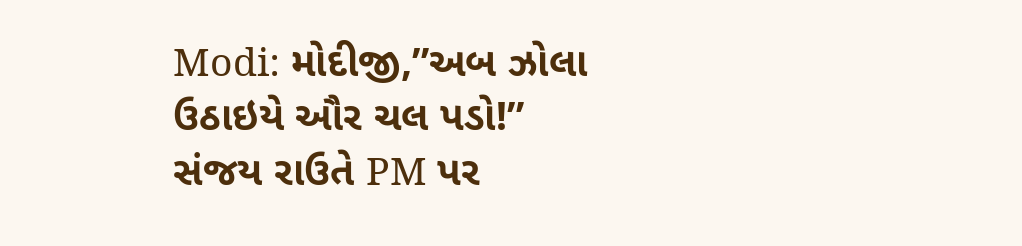Modi: મોદીજી,”અબ ઝોલા ઉઠાઇયે ઔર ચલ પડો!” સંજય રાઉતે PM પર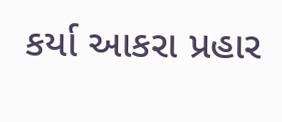કર્યા આકરા પ્રહાર